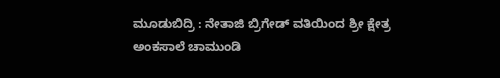ಮೂಡುಬಿದ್ರಿ : ನೇತಾಜಿ ಬ್ರಿಗೇಡ್ ವತಿಯಿಂದ ಶ್ರೀ ಕ್ಷೇತ್ರ ಅಂಕಸಾಲೆ ಚಾಮುಂಡಿ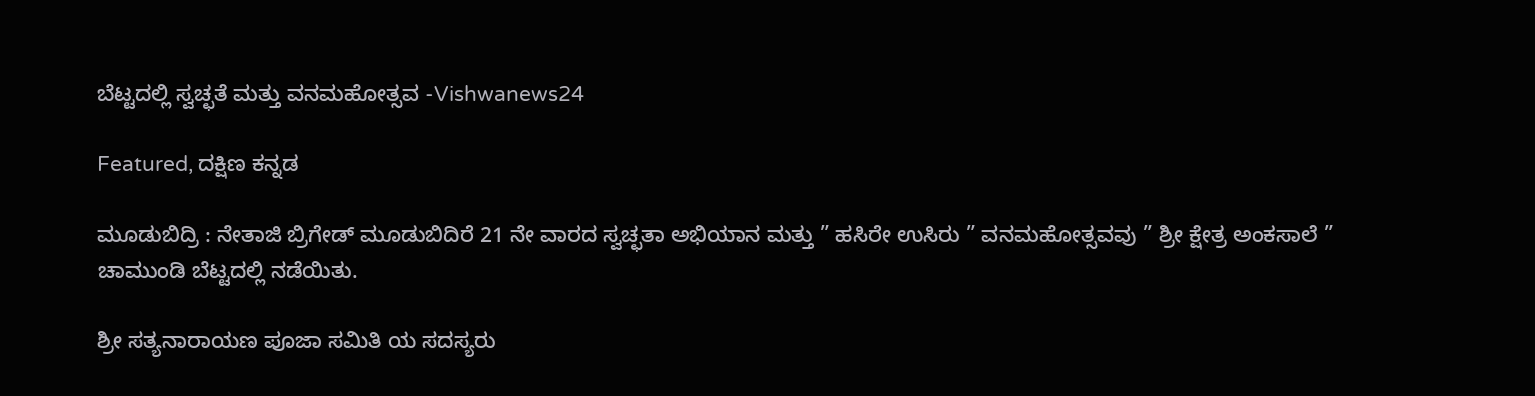ಬೆಟ್ಟದಲ್ಲಿ ಸ್ವಚ್ಛತೆ ಮತ್ತು ವನಮಹೋತ್ಸವ -Vishwanews24

Featured, ದಕ್ಷಿಣ ಕನ್ನಡ

ಮೂಡುಬಿದ್ರಿ : ನೇತಾಜಿ ಬ್ರಿಗೇಡ್ ಮೂಡುಬಿದಿರೆ 21 ನೇ ವಾರದ ಸ್ವಚ್ಛತಾ ಅಭಿಯಾನ ಮತ್ತು ” ಹಸಿರೇ ಉಸಿರು ” ವನಮಹೋತ್ಸವವು ” ಶ್ರೀ ಕ್ಷೇತ್ರ ಅಂಕಸಾಲೆ ” ಚಾಮುಂಡಿ ಬೆಟ್ಟದಲ್ಲಿ ನಡೆಯಿತು.

ಶ್ರೀ ಸತ್ಯನಾರಾಯಣ ಪೂಜಾ ಸಮಿತಿ ಯ ಸದಸ್ಯರು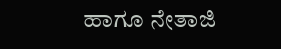ಹಾಗೂ ನೇತಾಜಿ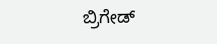ಬ್ರಿಗೇಡ್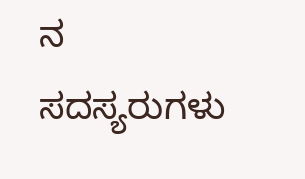ನ ಸದಸ್ಯರುಗಳು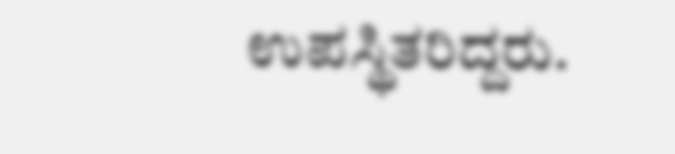ಉಪಸ್ಥಿತರಿದ್ದರು.